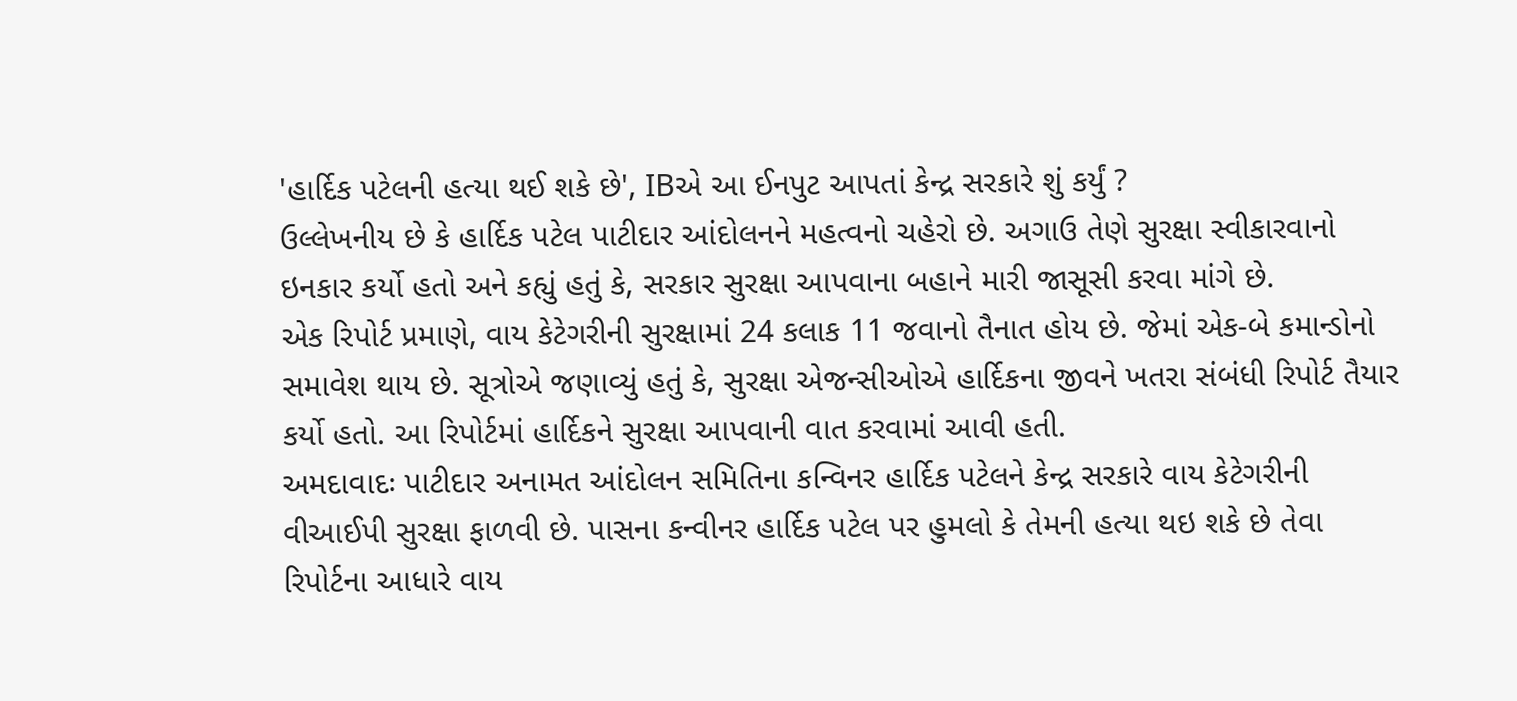'હાર્દિક પટેલની હત્યા થઈ શકે છે', IBએ આ ઈનપુટ આપતાં કેન્દ્ર સરકારે શું કર્યું ?
ઉલ્લેખનીય છે કે હાર્દિક પટેલ પાટીદાર આંદોલનને મહત્વનો ચહેરો છે. અગાઉ તેણે સુરક્ષા સ્વીકારવાનો ઇનકાર કર્યો હતો અને કહ્યું હતું કે, સરકાર સુરક્ષા આપવાના બહાને મારી જાસૂસી કરવા માંગે છે.
એક રિપોર્ટ પ્રમાણે, વાય કેટેગરીની સુરક્ષામાં 24 કલાક 11 જવાનો તૈનાત હોય છે. જેમાં એક-બે કમાન્ડોનો સમાવેશ થાય છે. સૂત્રોએ જણાવ્યું હતું કે, સુરક્ષા એજન્સીઓએ હાર્દિકના જીવને ખતરા સંબંધી રિપોર્ટ તૈયાર કર્યો હતો. આ રિપોર્ટમાં હાર્દિકને સુરક્ષા આપવાની વાત કરવામાં આવી હતી.
અમદાવાદઃ પાટીદાર અનામત આંદોલન સમિતિના કન્વિનર હાર્દિક પટેલને કેન્દ્ર સરકારે વાય કેટેગરીની વીઆઈપી સુરક્ષા ફાળવી છે. પાસના કન્વીનર હાર્દિક પટેલ પર હુમલો કે તેમની હત્યા થઇ શકે છે તેવા રિપોર્ટના આધારે વાય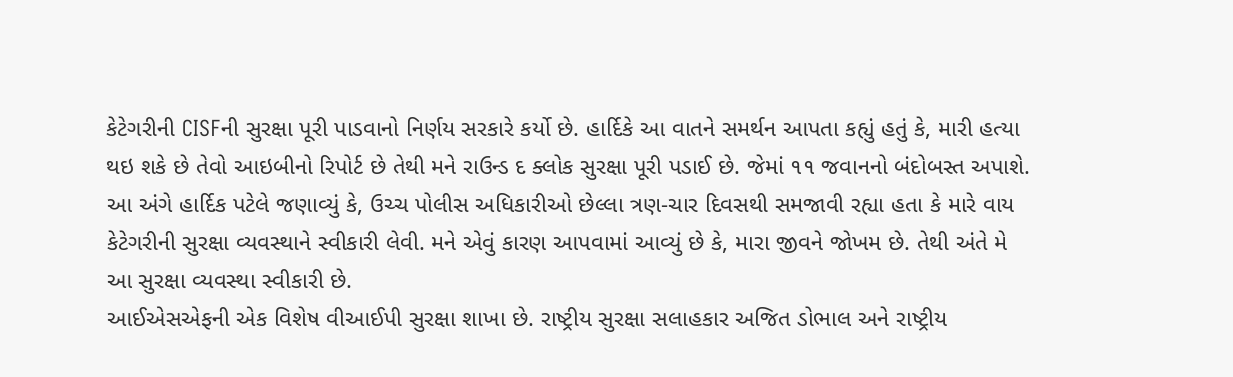કેટેગરીની CISFની સુરક્ષા પૂરી પાડવાનો નિર્ણય સરકારે કર્યો છે. હાર્દિકે આ વાતને સમર્થન આપતા કહ્યું હતું કે, મારી હત્યા થઇ શકે છે તેવો આઇબીનો રિપોર્ટ છે તેથી મને રાઉન્ડ દ ક્લોક સુરક્ષા પૂરી પડાઈ છે. જેમાં ૧૧ જવાનનો બંદોબસ્ત અપાશે.
આ અંગે હાર્દિક પટેલે જણાવ્યું કે, ઉચ્ચ પોલીસ અધિકારીઓ છેલ્લા ત્રણ-ચાર દિવસથી સમજાવી રહ્યા હતા કે મારે વાય કેટેગરીની સુરક્ષા વ્યવસ્થાને સ્વીકારી લેવી. મને એવું કારણ આપવામાં આવ્યું છે કે, મારા જીવને જોખમ છે. તેથી અંતે મે આ સુરક્ષા વ્યવસ્થા સ્વીકારી છે.
આઈએસએફની એક વિશેષ વીઆઈપી સુરક્ષા શાખા છે. રાષ્ટ્રીય સુરક્ષા સલાહકાર અજિત ડોભાલ અને રાષ્ટ્રીય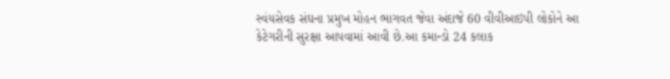સ્વંયસેવક સંઘના પ્રમુખ મોહન ભાગવત જેવા અંદાજે 60 વીવીઆઇપી લોકોને આ કેટેગરીની સુરક્ષા આપવામાં આવી છે.આ કમાન્ડો 24 કલાક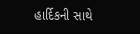હાર્દિકની સાથે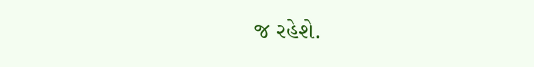જ રહેશે.